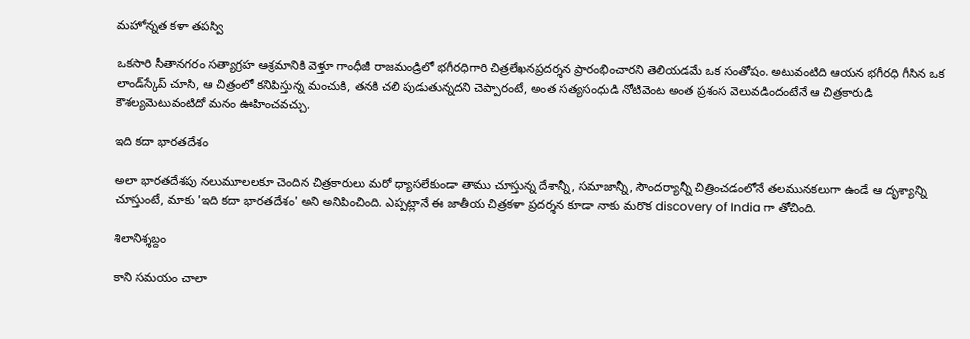మహోన్నత కళా తపస్వి

ఒకసారి సీతానగరం సత్యాగ్రహ ఆశ్రమానికి వెళ్తూ గాంధీజీ రాజమండ్రిలో భగీరధిగారి చిత్రలేఖనప్రదర్శన ప్రారంభించారని తెలియడమే ఒక సంతోషం. అటువంటిది ఆయన భగీరధి గీసిన ఒక లాండ్‌స్కేప్‌ చూసి, ఆ చిత్రంలో కనిపిస్తున్న మంచుకి, తనకి చలి పుడుతున్నదని చెప్పారంటే, అంత సత్యసంధుడి నోటివెంట అంత ప్రశంస వెలువడిందంటేనే ఆ చిత్రకారుడి కౌశల్యమెటువంటిదో మనం ఊహించవచ్చు.

ఇది కదా భారతదేశం

అలా భారతదేశపు నలుమూలలకూ చెందిన చిత్రకారులు మరో ధ్యాసలేకుండా తాము చూస్తున్న దేశాన్నీ, సమాజాన్నీ, సౌందర్యాన్నీ చిత్రించడంలోనే తలమునకలుగా ఉండే ఆ దృశ్యాన్ని చూస్తుంటే, మాకు 'ఇది కదా భారతదేశం' అని అనిపించింది. ఎప్పట్లానే ఈ జాతీయ చిత్రకళా ప్రదర్శన కూడా నాకు మరొక discovery of India గా తోచింది.

శిలానిశ్శబ్దం

కాని సమయం చాలా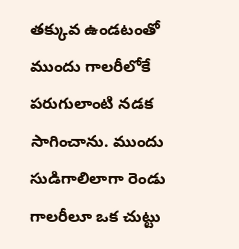తక్కువ ఉండటంతో ముందు గాలరీలోకే పరుగులాంటి నడక సాగించాను. ముందు సుడిగాలిలాగా రెండు గాలరీలూ ఒక చుట్టు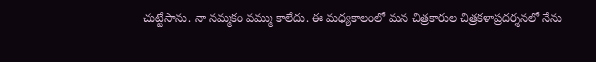చుట్టేసాను. నా నమ్మకం వమ్ము కాలేదు. ఈ మధ్యకాలంలో మన చిత్రకారుల చిత్రకళాప్రదర్శనలో నేను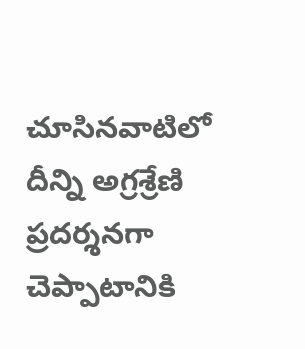చూసినవాటిలో దీన్ని అగ్రశ్రేణి ప్రదర్శనగా చెప్పాటానికి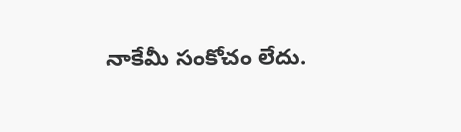నాకేమీ సంకోచం లేదు.